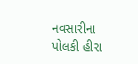નવસારીના પોલકી હીરા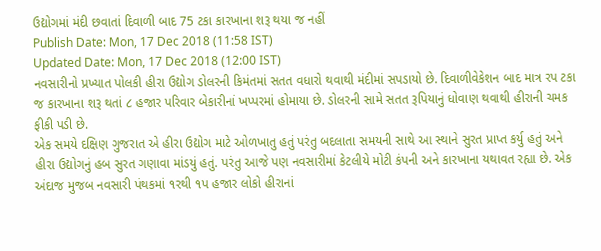ઉદ્યોગમાં મંદી છવાતાં દિવાળી બાદ 75 ટકા કારખાના શરૂ થયા જ નહીં
Publish Date: Mon, 17 Dec 2018 (11:58 IST)
Updated Date: Mon, 17 Dec 2018 (12:00 IST)
નવસારીનો પ્રખ્યાત પોલકી હીરા ઉદ્યોગ ડોલરની કિમંતમાં સતત વધારો થવાથી મંદીમાં સપડાયો છે. દિવાળીવેકેશન બાદ માત્ર રપ ટકા જ કારખાના શરૂ થતાં ૮ હજાર પરિવાર બેકારીનાં ખપ્પરમાં હોમાયા છે. ડોલરની સામે સતત રૂપિયાનું ધોવાણ થવાથી હીરાની ચમક ફીકી પડી છે.
એક સમયે દક્ષિણ ગુજરાત એ હીરા ઉદ્યોગ માટે ઓળખાતુ હતું પરંતુ બદલાતા સમયની સાથે આ સ્થાને સુરત પ્રાપ્ત કર્યુ હતું અને હીરા ઉદ્યોગનું હબ સુરત ગણાવા માંડયું હતું. પરંતુ આજે પણ નવસારીમાં કેટલીયે મોટી કંપની અને કારખાના યથાવત રહ્યા છે. એક અંદાજ મુજબ નવસારી પંથકમાં ૧રથી ૧પ હજાર લોકો હીરાનાં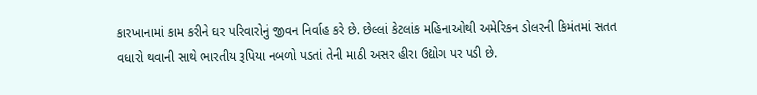કારખાનામાં કામ કરીને ઘર પરિવારોનું જીવન નિર્વાહ કરે છે. છેલ્લાં કેટલાંક મહિનાઓથી અમેરિકન ડોલરની કિમંતમાં સતત વધારો થવાની સાથે ભારતીય રૂપિયા નબળો પડતાં તેની માઠી અસર હીરા ઉદ્યોગ પર પડી છે.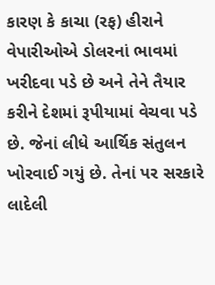કારણ કે કાચા (રફ) હીરાને વેપારીઓએ ડોલરનાં ભાવમાં ખરીદવા પડે છે અને તેને તૈયાર કરીને દેશમાં રૂપીયામાં વેચવા પડે છે. જેનાં લીધે આર્થિક સંતુલન ખોરવાઈ ગયું છે. તેનાં પર સરકારે લાદેલી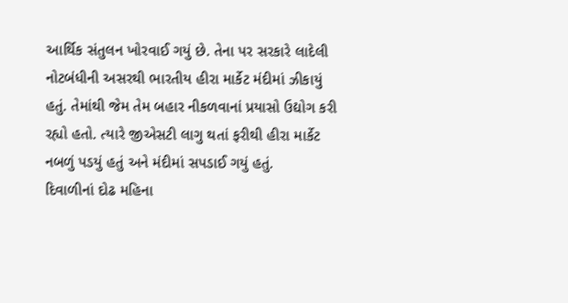આર્થિક સંતુલન ખોરવાઈ ગયું છે. તેના પર સરકારે લાદેલી નોટબંધીની અસરથી ભારતીય હીરા માર્કેટ મંદીમાં ઝીકાયું હતું. તેમાંથી જેમ તેમ બહાર નીકળવાનાં પ્રયાસો ઉદ્યોગ કરી રહ્યો હતો. ત્યારે જીએસટી લાગુ થતાં ફરીથી હીરા માર્કેટ નબળું પડયું હતું અને મંદીમાં સપડાઈ ગયું હતું.
દિવાળીનાં દોઢ મહિના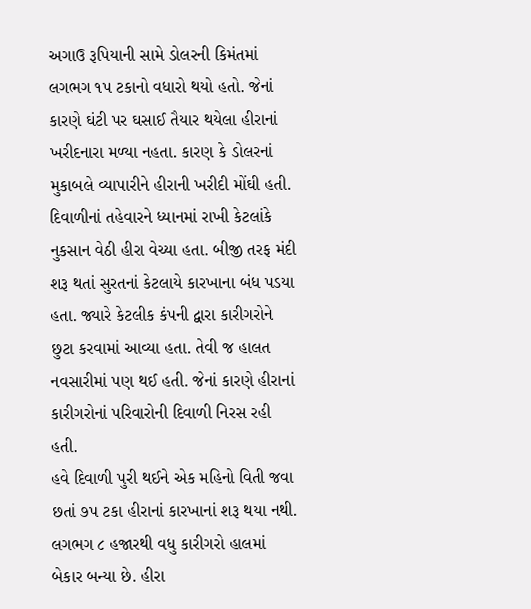અગાઉ રૂપિયાની સામે ડોલરની કિમંતમાં લગભગ ૧પ ટકાનો વધારો થયો હતો. જેનાં કારણે ઘંટી પર ઘસાઈ તૈયાર થયેલા હીરાનાં ખરીદનારા મળ્યા નહતા. કારણ કે ડોલરનાં મુકાબલે વ્યાપારીને હીરાની ખરીદી મોંઘી હતી. દિવાળીનાં તહેવારને ધ્યાનમાં રાખી કેટલાંકે નુકસાન વેઠી હીરા વેચ્યા હતા. બીજી તરફ મંદી શરૂ થતાં સુરતનાં કેટલાયે કારખાના બંધ પડયા હતા. જ્યારે કેટલીક કંપની દ્વારા કારીગરોને છુટા કરવામાં આવ્યા હતા. તેવી જ હાલત નવસારીમાં પણ થઈ હતી. જેનાં કારણે હીરાનાં કારીગરોનાં પરિવારોની દિવાળી નિરસ રહી હતી.
હવે દિવાળી પુરી થઈને એક મહિનો વિતી જવા છતાં ૭પ ટકા હીરાનાં કારખાનાં શરૂ થયા નથી. લગભગ ૮ હજારથી વધુ કારીગરો હાલમાં બેકાર બન્યા છે. હીરા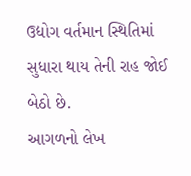ઉદ્યોગ વર્તમાન સ્થિતિમાં સુધારા થાય તેની રાહ જોઈ બેઠો છે.
આગળનો લેખ